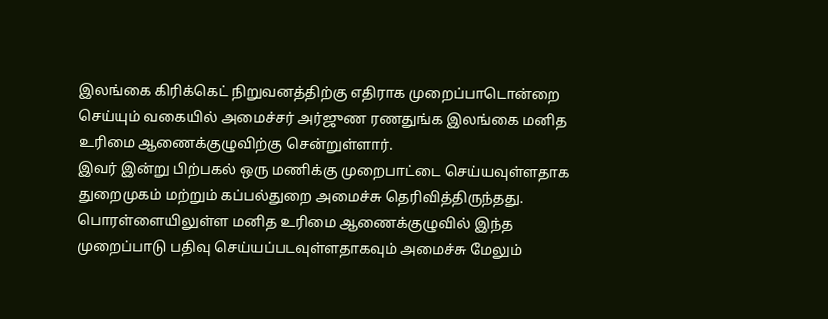இலங்கை கிரிக்கெட் நிறுவனத்திற்கு எதிராக முறைப்பாடொன்றை செய்யும் வகையில் அமைச்சர் அர்ஜுண ரணதுங்க இலங்கை மனித உரிமை ஆணைக்குழுவிற்கு சென்றுள்ளார்.
இவர் இன்று பிற்பகல் ஒரு மணிக்கு முறைபாட்டை செய்யவுள்ளதாக துறைமுகம் மற்றும் கப்பல்துறை அமைச்சு தெரிவித்திருந்தது.
பொரள்ளையிலுள்ள மனித உரிமை ஆணைக்குழுவில் இந்த முறைப்பாடு பதிவு செய்யப்படவுள்ளதாகவும் அமைச்சு மேலும்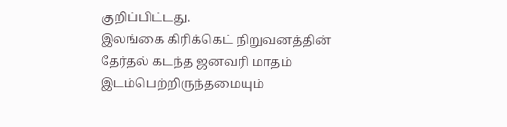குறிப்பிட்டது.
இலங்கை கிரிக்கெட் நிறுவனத்தின் தேர்தல் கடந்த ஜனவரி மாதம் இடம்பெற்றிருந்தமையும்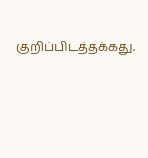குறிப்பிடத்தக்கது.